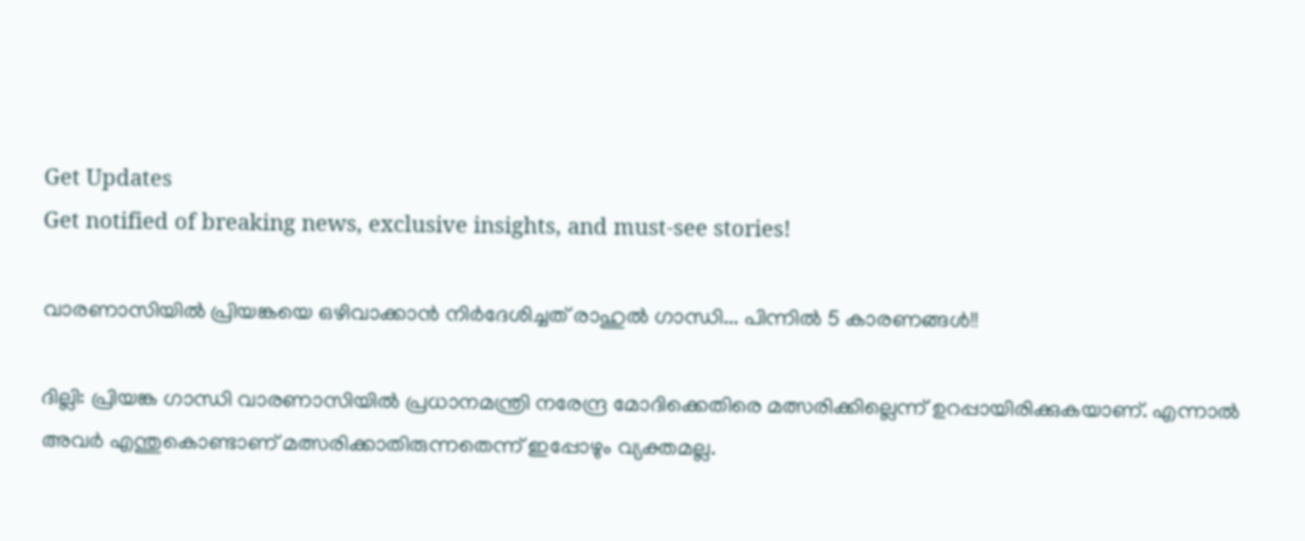Get Updates
Get notified of breaking news, exclusive insights, and must-see stories!

വാരണാസിയില്‍ പ്രിയങ്കയെ ഒഴിവാക്കാന്‍ നിര്‍ദേശിച്ചത് രാഹുല്‍ ഗാന്ധി... പിന്നില്‍ 5 കാരണങ്ങള്‍!!

ദില്ലി: പ്രിയങ്ക ഗാന്ധി വാരണാസിയില്‍ പ്രധാനമന്ത്രി നരേന്ദ്ര മോദിക്കെതിരെ മത്സരിക്കില്ലെന്ന് ഉറപ്പായിരിക്കുകയാണ്. എന്നാല്‍ അവര്‍ എന്തുകൊണ്ടാണ് മത്സരിക്കാതിരുന്നതെന്ന് ഇപ്പോഴും വ്യക്തമല്ല.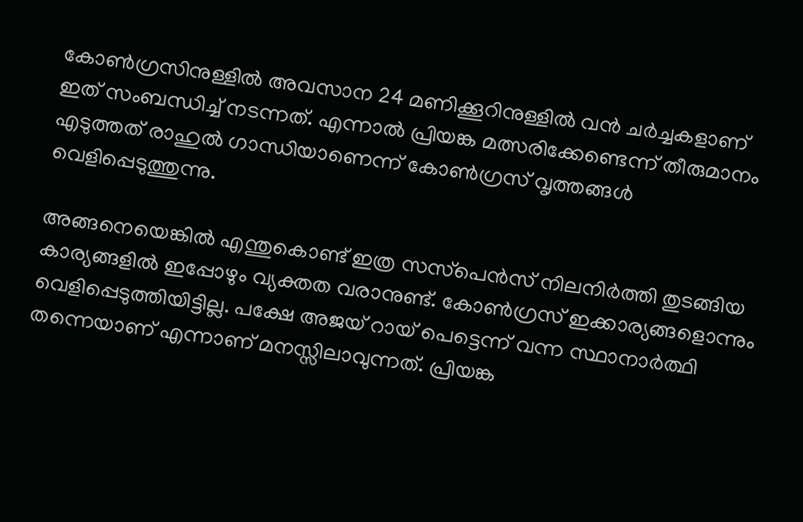കോണ്‍ഗ്രസിനുള്ളില്‍ അവസാന 24 മണിക്കൂറിനുള്ളില്‍ വന്‍ ചര്‍ച്ചകളാണ് ഇത് സംബന്ധിച്ച് നടന്നത്. എന്നാല്‍ പ്രിയങ്ക മത്സരിക്കേണ്ടെന്ന് തീരുമാനം എടുത്തത് രാഹുല്‍ ഗാന്ധിയാണെന്ന് കോണ്‍ഗ്രസ് വൃത്തങ്ങള്‍ വെളിപ്പെടുത്തുന്നു.

അങ്ങനെയെങ്കില്‍ എന്തുകൊണ്ട് ഇത്ര സസ്‌പെന്‍സ് നിലനിര്‍ത്തി തുടങ്ങിയ കാര്യങ്ങളില്‍ ഇപ്പോഴും വ്യക്തത വരാനുണ്ട്. കോണ്‍ഗ്രസ് ഇക്കാര്യങ്ങളൊന്നും വെളിപ്പെടുത്തിയിട്ടില്ല. പക്ഷേ അജയ് റായ് പെട്ടെന്ന് വന്ന സ്ഥാനാര്‍ത്ഥി തന്നെയാണ് എന്നാണ് മനസ്സിലാവുന്നത്. പ്രിയങ്ക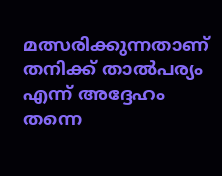മത്സരിക്കുന്നതാണ് തനിക്ക് താല്‍പര്യം എന്ന് അദ്ദേഹം തന്നെ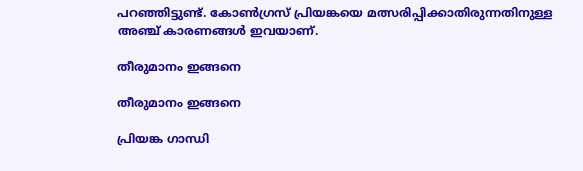പറഞ്ഞിട്ടുണ്ട്. കോണ്‍ഗ്രസ് പ്രിയങ്കയെ മത്സരിപ്പിക്കാതിരുന്നതിനുള്ള അഞ്ച് കാരണങ്ങള്‍ ഇവയാണ്.

തീരുമാനം ഇങ്ങനെ

തീരുമാനം ഇങ്ങനെ

പ്രിയങ്ക ഗാന്ധി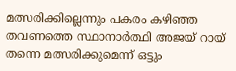മത്സരിക്കില്ലെന്നും പകരം കഴിഞ്ഞ തവണത്തെ സ്ഥാനാര്‍ത്ഥി അജയ് റായ് തന്നെ മത്സരിക്കുമെന്ന് ഒട്ടും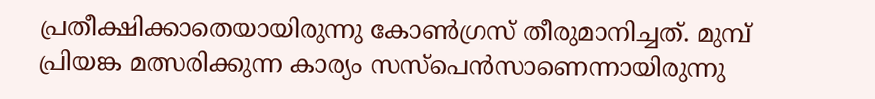പ്രതീക്ഷിക്കാതെയായിരുന്നു കോണ്‍ഗ്രസ് തീരുമാനിച്ചത്. മുമ്പ് പ്രിയങ്ക മത്സരിക്കുന്ന കാര്യം സസ്‌പെന്‍സാണെന്നായിരുന്നു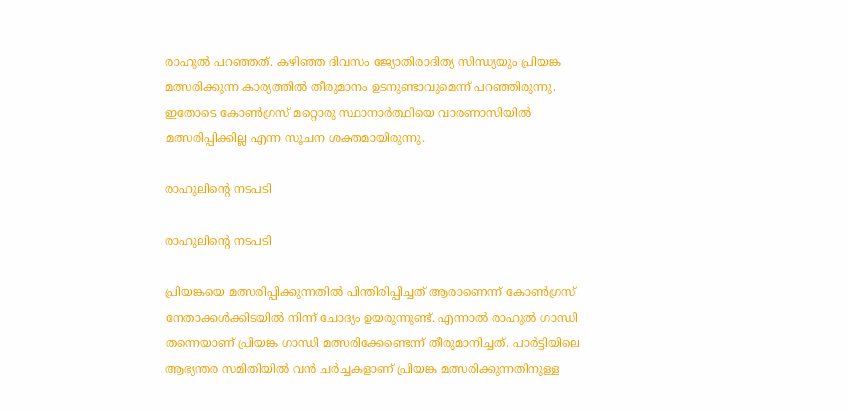രാഹുല്‍ പറഞ്ഞത്. കഴിഞ്ഞ ദിവസം ജ്യോതിരാദിത്യ സിന്ധ്യയും പ്രിയങ്ക മത്സരിക്കുന്ന കാര്യത്തില്‍ തീരുമാനം ഉടനുണ്ടാവുമെന്ന് പറഞ്ഞിരുന്നു. ഇതോടെ കോണ്‍ഗ്രസ് മറ്റൊരു സ്ഥാനാര്‍ത്ഥിയെ വാരണാസിയില്‍ മത്സരിപ്പിക്കില്ല എന്ന സൂചന ശക്തമായിരുന്നു.

രാഹുലിന്റെ നടപടി

രാഹുലിന്റെ നടപടി

പ്രിയങ്കയെ മത്സരിപ്പിക്കുന്നതില്‍ പിന്തിരിപ്പിച്ചത് ആരാണെന്ന് കോണ്‍ഗ്രസ് നേതാക്കള്‍ക്കിടയില്‍ നിന്ന് ചോദ്യം ഉയരുന്നുണ്ട്. എന്നാല്‍ രാഹുല്‍ ഗാന്ധി തന്നെയാണ് പ്രിയങ്ക ഗാന്ധി മത്സരിക്കേണ്ടെന്ന് തീരുമാനിച്ചത്. പാര്‍ട്ടിയിലെ ആഭ്യന്തര സമിതിയില്‍ വന്‍ ചര്‍ച്ചകളാണ് പ്രിയങ്ക മത്സരിക്കുന്നതിനുള്ള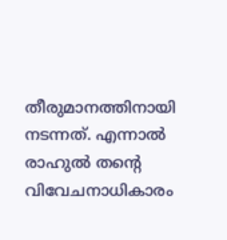തീരുമാനത്തിനായി നടന്നത്. എന്നാല്‍ രാഹുല്‍ തന്റെ വിവേചനാധികാരം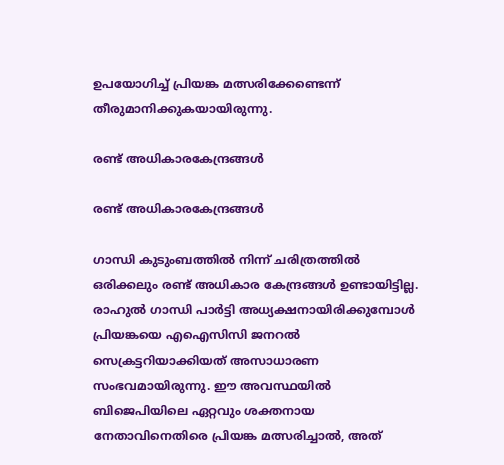ഉപയോഗിച്ച് പ്രിയങ്ക മത്സരിക്കേണ്ടെന്ന് തീരുമാനിക്കുകയായിരുന്നു.

രണ്ട് അധികാരകേന്ദ്രങ്ങള്‍

രണ്ട് അധികാരകേന്ദ്രങ്ങള്‍

ഗാന്ധി കുടുംബത്തില്‍ നിന്ന് ചരിത്രത്തില്‍ ഒരിക്കലും രണ്ട് അധികാര കേന്ദ്രങ്ങള്‍ ഉണ്ടായിട്ടില്ല. രാഹുല്‍ ഗാന്ധി പാര്‍ട്ടി അധ്യക്ഷനായിരിക്കുമ്പോള്‍ പ്രിയങ്കയെ എഐസിസി ജനറല്‍ സെക്രട്ടറിയാക്കിയത് അസാധാരണ സംഭവമായിരുന്നു. ഈ അവസ്ഥയില്‍ ബിജെപിയിലെ ഏറ്റവും ശക്തനായ നേതാവിനെതിരെ പ്രിയങ്ക മത്സരിച്ചാല്‍, അത്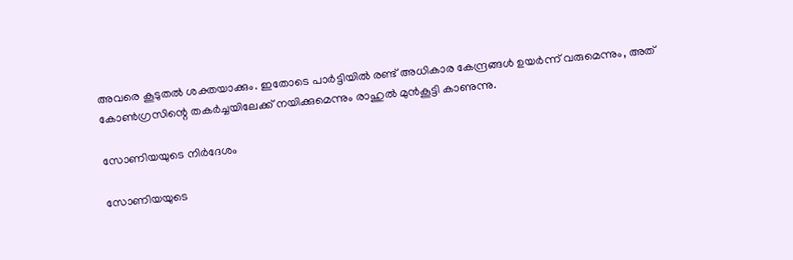അവരെ കൂടുതല്‍ ശക്തയാക്കും. ഇതോടെ പാര്‍ട്ടിയില്‍ രണ്ട് അധികാര കേന്ദ്രങ്ങള്‍ ഉയര്‍ന്ന് വരുമെന്നും, അത് കോണ്‍ഗ്രസിന്റെ തകര്‍ച്ചയിലേക്ക് നയിക്കുമെന്നും രാഹുല്‍ മുന്‍കൂട്ടി കാണുന്നു.

സോണിയയുടെ നിര്‍ദേശം

സോണിയയുടെ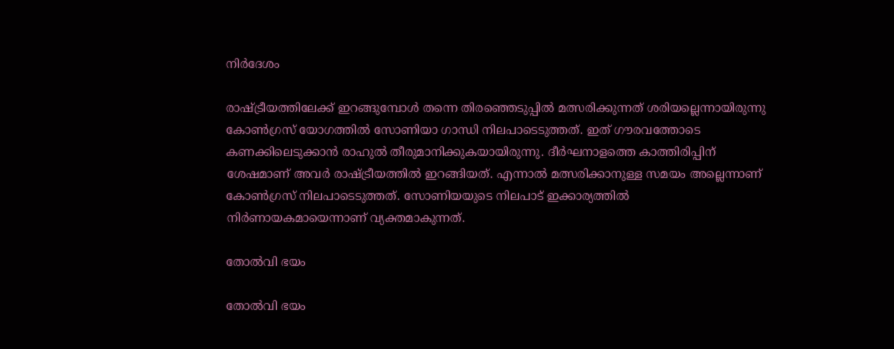നിര്‍ദേശം

രാഷ്ട്രീയത്തിലേക്ക് ഇറങ്ങുമ്പോള്‍ തന്നെ തിരഞ്ഞെടുപ്പില്‍ മത്സരിക്കുന്നത് ശരിയല്ലെന്നായിരുന്നു കോണ്‍ഗ്രസ് യോഗത്തില്‍ സോണിയാ ഗാന്ധി നിലപാടെടുത്തത്. ഇത് ഗൗരവത്തോടെ കണക്കിലെടുക്കാന്‍ രാഹുല്‍ തീരുമാനിക്കുകയായിരുന്നു. ദീര്‍ഘനാളത്തെ കാത്തിരിപ്പിന് ശേഷമാണ് അവര്‍ രാഷ്ട്രീയത്തില്‍ ഇറങ്ങിയത്. എന്നാല്‍ മത്സരിക്കാനുള്ള സമയം അല്ലെന്നാണ് കോണ്‍ഗ്രസ് നിലപാടെടുത്തത്. സോണിയയുടെ നിലപാട് ഇക്കാര്യത്തില്‍ നിര്‍ണായകമായെന്നാണ് വ്യക്തമാകുന്നത്.

തോല്‍വി ഭയം

തോല്‍വി ഭയം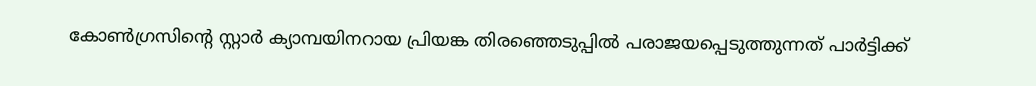കോണ്‍ഗ്രസിന്റെ സ്റ്റാര്‍ ക്യാമ്പയിനറായ പ്രിയങ്ക തിരഞ്ഞെടുപ്പില്‍ പരാജയപ്പെടുത്തുന്നത് പാര്‍ട്ടിക്ക്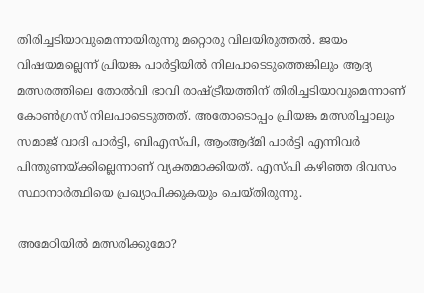തിരിച്ചടിയാവുമെന്നായിരുന്നു മറ്റൊരു വിലയിരുത്തല്‍. ജയം വിഷയമല്ലെന്ന് പ്രിയങ്ക പാര്‍ട്ടിയില്‍ നിലപാടെടുത്തെങ്കിലും ആദ്യ മത്സരത്തിലെ തോല്‍വി ഭാവി രാഷ്ട്രീയത്തിന് തിരിച്ചടിയാവുമെന്നാണ് കോണ്‍ഗ്രസ് നിലപാടെടുത്തത്. അതോടൊപ്പം പ്രിയങ്ക മത്സരിച്ചാലും സമാജ് വാദി പാര്‍ട്ടി, ബിഎസ്പി, ആംആദ്മി പാര്‍ട്ടി എന്നിവര്‍ പിന്തുണയ്ക്കില്ലെന്നാണ് വ്യക്തമാക്കിയത്. എസ്പി കഴിഞ്ഞ ദിവസം സ്ഥാനാര്‍ത്ഥിയെ പ്രഖ്യാപിക്കുകയും ചെയ്തിരുന്നു.

അമേഠിയില്‍ മത്സരിക്കുമോ?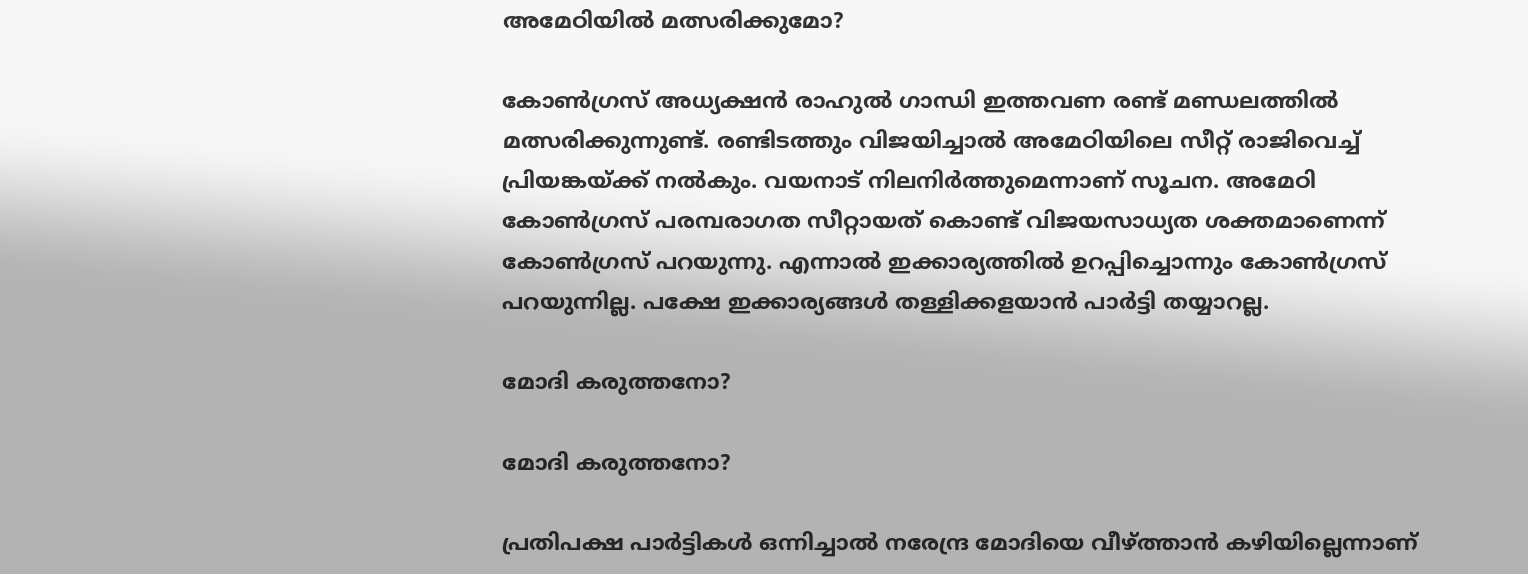അമേഠിയില്‍ മത്സരിക്കുമോ?

കോണ്‍ഗ്രസ് അധ്യക്ഷന്‍ രാഹുല്‍ ഗാന്ധി ഇത്തവണ രണ്ട് മണ്ഡലത്തില്‍ മത്സരിക്കുന്നുണ്ട്. രണ്ടിടത്തും വിജയിച്ചാല്‍ അമേഠിയിലെ സീറ്റ് രാജിവെച്ച് പ്രിയങ്കയ്ക്ക് നല്‍കും. വയനാട് നിലനിര്‍ത്തുമെന്നാണ് സൂചന. അമേഠി കോണ്‍ഗ്രസ് പരമ്പരാഗത സീറ്റായത് കൊണ്ട് വിജയസാധ്യത ശക്തമാണെന്ന് കോണ്‍ഗ്രസ് പറയുന്നു. എന്നാല്‍ ഇക്കാര്യത്തില്‍ ഉറപ്പിച്ചൊന്നും കോണ്‍ഗ്രസ് പറയുന്നില്ല. പക്ഷേ ഇക്കാര്യങ്ങള്‍ തള്ളിക്കളയാന്‍ പാര്‍ട്ടി തയ്യാറല്ല.

മോദി കരുത്തനോ?

മോദി കരുത്തനോ?

പ്രതിപക്ഷ പാര്‍ട്ടികള്‍ ഒന്നിച്ചാല്‍ നരേന്ദ്ര മോദിയെ വീഴ്ത്താന്‍ കഴിയില്ലെന്നാണ്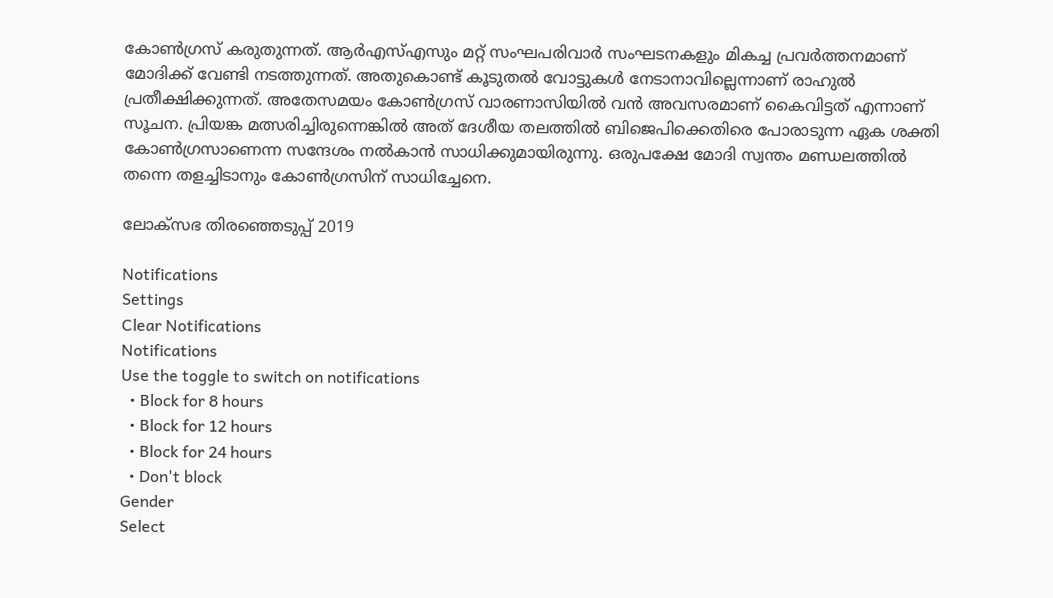കോണ്‍ഗ്രസ് കരുതുന്നത്. ആര്‍എസ്എസും മറ്റ് സംഘപരിവാര്‍ സംഘടനകളും മികച്ച പ്രവര്‍ത്തനമാണ് മോദിക്ക് വേണ്ടി നടത്തുന്നത്. അതുകൊണ്ട് കൂടുതല്‍ വോട്ടുകള്‍ നേടാനാവില്ലെന്നാണ് രാഹുല്‍ പ്രതീക്ഷിക്കുന്നത്. അതേസമയം കോണ്‍ഗ്രസ് വാരണാസിയില്‍ വന്‍ അവസരമാണ് കൈവിട്ടത് എന്നാണ് സൂചന. പ്രിയങ്ക മത്സരിച്ചിരുന്നെങ്കില്‍ അത് ദേശീയ തലത്തില്‍ ബിജെപിക്കെതിരെ പോരാടുന്ന ഏക ശക്തി കോണ്‍ഗ്രസാണെന്ന സന്ദേശം നല്‍കാന്‍ സാധിക്കുമായിരുന്നു. ഒരുപക്ഷേ മോദി സ്വന്തം മണ്ഡലത്തില്‍ തന്നെ തളച്ചിടാനും കോണ്‍ഗ്രസിന് സാധിച്ചേനെ.

ലോക്സഭ തിരഞ്ഞെടുപ്പ് 2019

Notifications
Settings
Clear Notifications
Notifications
Use the toggle to switch on notifications
  • Block for 8 hours
  • Block for 12 hours
  • Block for 24 hours
  • Don't block
Gender
Select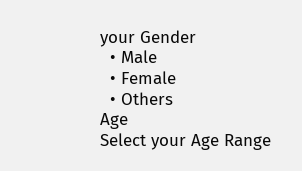your Gender
  • Male
  • Female
  • Others
Age
Select your Age Range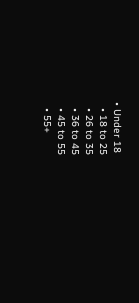• Under 18
  • 18 to 25
  • 26 to 35
  • 36 to 45
  • 45 to 55
  • 55+